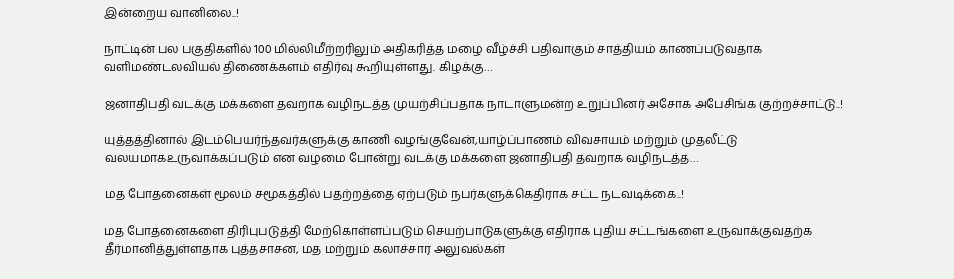இன்றைய வானிலை..!

நாட்டின் பல பகுதிகளில் 100 மில்லிமீற்றரிலும் அதிகரித்த மழை வீழ்ச்சி பதிவாகும் சாத்தியம் காணப்படுவதாக வளிமண்டலவியல் திணைக்களம் எதிர்வு கூறியுள்ளது. கிழக்கு…

ஜனாதிபதி வடக்கு மக்களை தவறாக வழிநடத்த முயற்சிப்பதாக நாடாளுமன்ற உறுப்பினர் அசோக அபேசிங்க குற்றச்சாட்டு..!

யுத்தத்தினால் இடம்பெயர்ந்தவர்களுக்கு காணி வழங்குவேன்,யாழ்ப்பாணம் விவசாயம் மற்றும் முதலீட்டு வலயமாகஉருவாக்கப்படும் என வழமை போன்று வடக்கு மக்களை ஜனாதிபதி தவறாக வழிநடத்த…

மத போதனைகள் மூலம் சமூகத்தில் பதற்றத்தை ஏற்படும் நபர்களுக்கெதிராக சட்ட நடவடிக்கை..!

மத போதனைகளை திரிபுபடுத்தி மேற்கொள்ளப்படும் செயற்பாடுகளுக்கு எதிராக புதிய சட்டங்களை உருவாக்குவதற்க தீர்மானித்துள்ளதாக புத்தசாசன, மத மற்றும் கலாச்சார அலுவல்கள்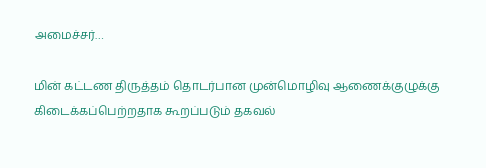அமைச்சர்…

மின் கட்டண திருத்தம் தொடர்பான முன்மொழிவு ஆணைக்குழுக்கு கிடைக்கப்பெற்றதாக கூறப்படும் தகவல்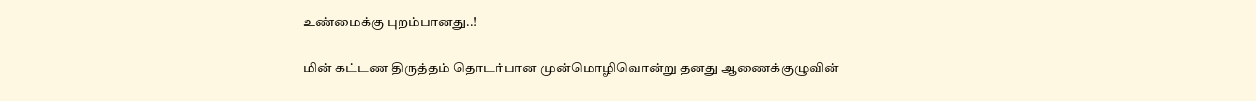உண்மைக்கு புறம்பானது..!

மின் கட்டண திருத்தம் தொடர்பான முன்மொழிவொன்று தனது ஆணைக்குழுவின்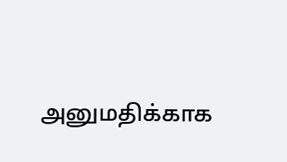அனுமதிக்காக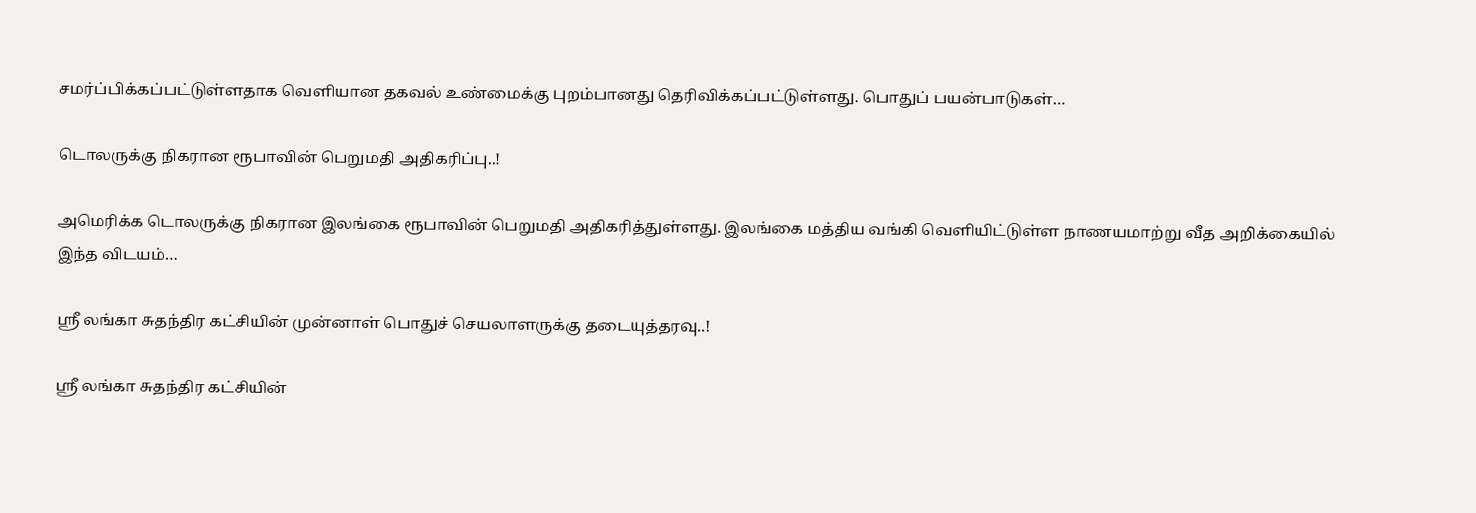சமர்ப்பிக்கப்பட்டுள்ளதாக வெளியான தகவல் உண்மைக்கு புறம்பானது தெரிவிக்கப்பட்டுள்ளது. பொதுப் பயன்பாடுகள்…

டொலருக்கு நிகரான ரூபாவின் பெறுமதி அதிகரிப்பு..!

அமெரிக்க டொலருக்கு நிகரான இலங்கை ரூபாவின் பெறுமதி அதிகரித்துள்ளது. இலங்கை மத்திய வங்கி வெளியிட்டுள்ள நாணயமாற்று வீத அறிக்கையில் இந்த விடயம்…

ஸ்ரீ லங்கா சுதந்திர கட்சியின் முன்னாள் பொதுச் செயலாளருக்கு தடையுத்தரவு..!

ஸ்ரீ லங்கா சுதந்திர கட்சியின்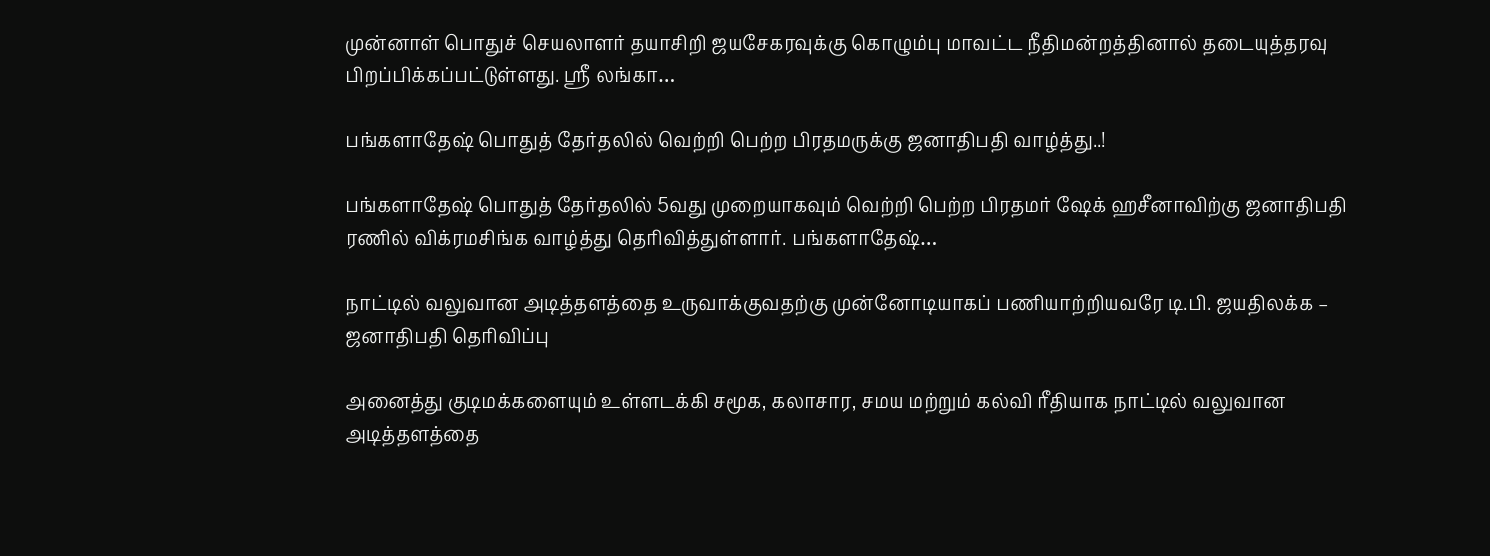முன்னாள் பொதுச் செயலாளர் தயாசிறி ஜயசேகரவுக்கு கொழும்பு மாவட்ட நீதிமன்றத்தினால் தடையுத்தரவு பிறப்பிக்கப்பட்டுள்ளது. ஸ்ரீ லங்கா…

பங்களாதேஷ் பொதுத் தேர்தலில் வெற்றி பெற்ற பிரதமருக்கு ஜனாதிபதி வாழ்த்து..!

பங்களாதேஷ் பொதுத் தேர்தலில் 5வது முறையாகவும் வெற்றி பெற்ற பிரதமர் ஷேக் ஹசீனாவிற்கு ஜனாதிபதி ரணில் விக்ரமசிங்க வாழ்த்து தெரிவித்துள்ளார். பங்களாதேஷ்…

நாட்டில் வலுவான அடித்தளத்தை உருவாக்குவதற்கு முன்னோடியாகப் பணியாற்றியவரே டி.பி. ஜயதிலக்க – ஜனாதிபதி தெரிவிப்பு

அனைத்து குடிமக்களையும் உள்ளடக்கி சமூக, கலாசார, சமய மற்றும் கல்வி ரீதியாக நாட்டில் வலுவான அடித்தளத்தை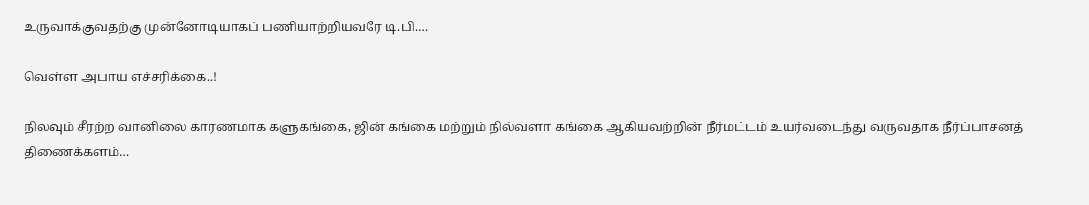உருவாக்குவதற்கு முன்னோடியாகப் பணியாற்றியவரே டி.பி.…

வெள்ள அபாய எச்சரிக்கை..!

நிலவும் சீரற்ற வானிலை காரணமாக களுகங்கை, ஜின் கங்கை மற்றும் நில்வளா கங்கை ஆகியவற்றின் நீர்மட்டம் உயர்வடைந்து வருவதாக நீர்ப்பாசனத் திணைக்களம்…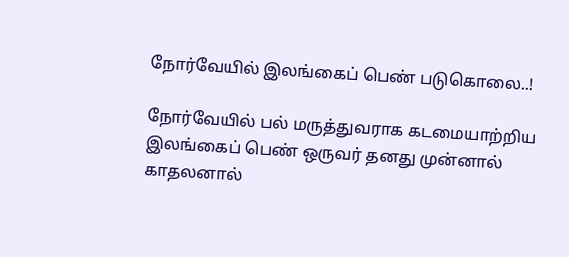நோர்வேயில் இலங்கைப் பெண் படுகொலை..!

நோர்வேயில் பல் மருத்துவராக கடமையாற்றிய இலங்கைப் பெண் ஒருவர் தனது முன்னால் காதலனால்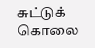சுட்டுக் கொலை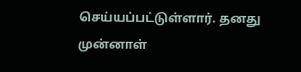செய்யப்பட்டுள்ளார். தனது முன்னாள்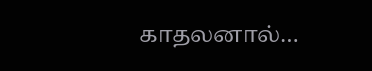காதலனால்…